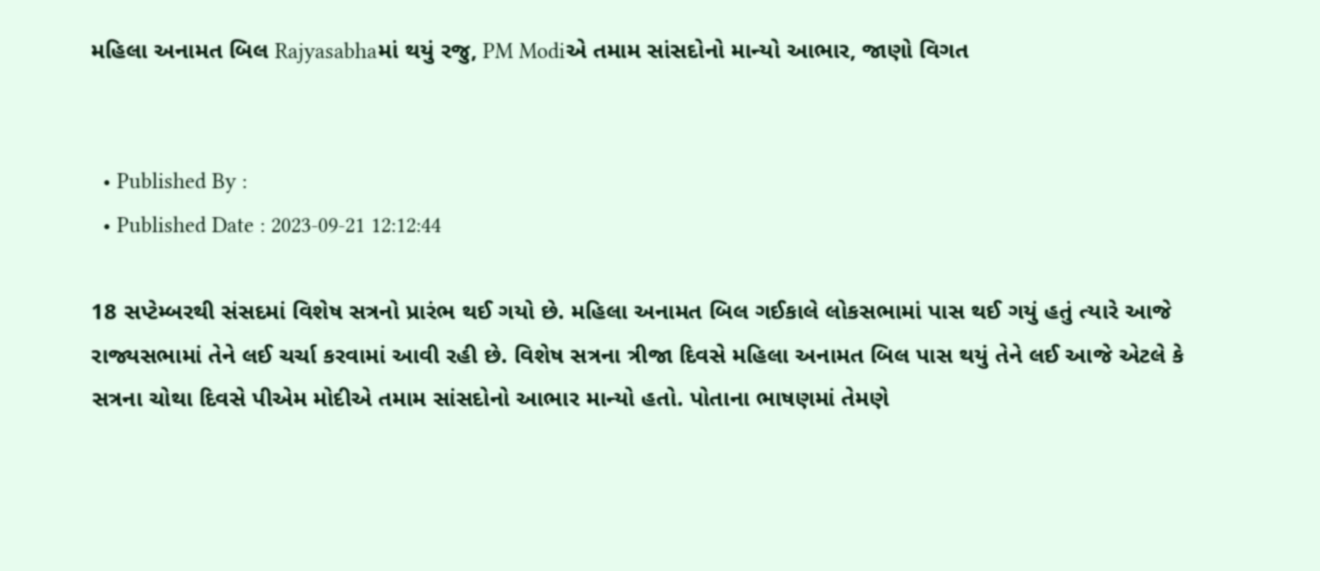મહિલા અનામત બિલ Rajyasabhaમાં થયું રજુ, PM Modiએ તમામ સાંસદોનો માન્યો આભાર, જાણો વિગત


  • Published By :
  • Published Date : 2023-09-21 12:12:44

18 સપ્ટેમ્બરથી સંસદમાં વિશેષ સત્રનો પ્રારંભ થઈ ગયો છે. મહિલા અનામત બિલ ગઈકાલે લોકસભામાં પાસ થઈ ગયું હતું ત્યારે આજે રાજ્યસભામાં તેને લઈ ચર્ચા કરવામાં આવી રહી છે. વિશેષ સત્રના ત્રીજા દિવસે મહિલા અનામત બિલ પાસ થયું તેને લઈ આજે એટલે કે સત્રના ચોથા દિવસે પીએમ મોદીએ તમામ સાંસદોનો આભાર માન્યો હતો. પોતાના ભાષણમાં તેમણે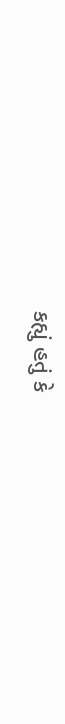કહ્યું હતું કે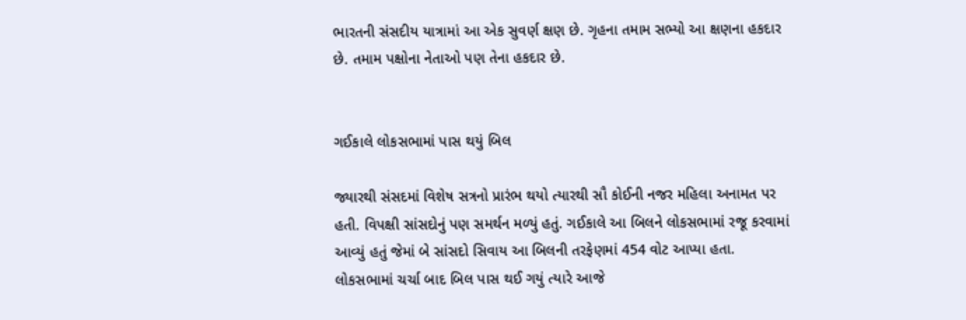ભારતની સંસદીય યાત્રામાં આ એક સુવર્ણ ક્ષણ છે. ગૃહના તમામ સભ્યો આ ક્ષણના હકદાર છે. તમામ પક્ષોના નેતાઓ પણ તેના હકદાર છે.


ગઈકાલે લોકસભામાં પાસ થયું બિલ

જ્યારથી સંસદમાં વિશેષ સત્રનો પ્રારંભ થયો ત્યારથી સૌ કોઈની નજર મહિલા અનામત પર હતી. વિપક્ષી સાંસદોનું પણ સમર્થન મળ્યું હતું. ગઈકાલે આ બિલને લોકસભામાં રજૂ કરવામાં આવ્યું હતું જેમાં બે સાંસદો સિવાય આ બિલની તરફેણમાં 454 વોટ આપ્યા હતા. લોકસભામાં ચર્ચા બાદ બિલ પાસ થઈ ગયું ત્યારે આજે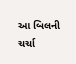આ બિલની ચર્ચા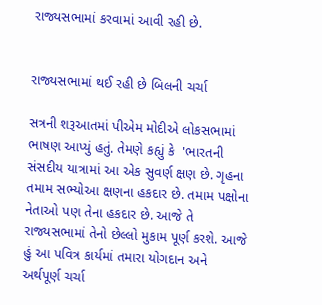રાજ્યસભામાં કરવામાં આવી રહી છે.


રાજ્યસભામાં થઈ રહી છે બિલની ચર્ચા

સત્રની શરૂઆતમાં પીએમ મોદીએ લોકસભામાં ભાષણ આપ્યું હતું. તેમણે કહ્યું કે  'ભારતની સંસદીય યાત્રામાં આ એક સુવર્ણ ક્ષણ છે. ગૃહના તમામ સભ્યોઆ ક્ષણના હકદાર છે. તમામ પક્ષોના નેતાઓ પણ તેના હકદાર છે. આજે તે રાજ્યસભામાં તેનો છેલ્લો મુકામ પૂર્ણ કરશે. આજે હું આ પવિત્ર કાર્યમાં તમારા યોગદાન અને અર્થપૂર્ણ ચર્ચા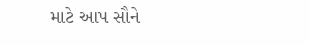માટે આપ સૌને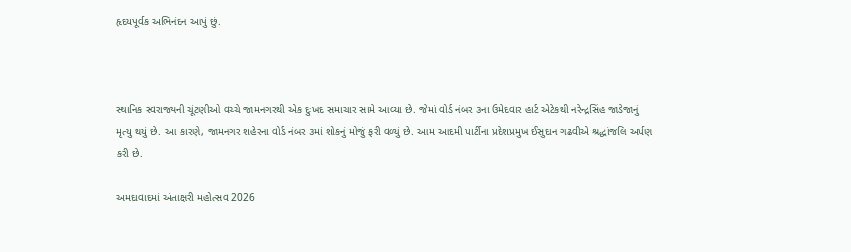હૃદયપૂર્વક અભિનંદન આપું છું.



સ્થાનિક સ્વરાજ્યની ચૂંટણીઓ વચ્ચે જામનગરથી એક દુઃખદ સમાચાર સામે આવ્યા છે. જેમાં વોર્ડ નંબર ૩ના ઉમેદવાર હાર્ટ એટેકથી નરેન્દ્રસિંહ જાડેજાનું મૃત્યુ થયું છે. આ કારણે, જામનગર શહેરના વોર્ડ નંબર ૩માં શોકનું મોજું ફરી વળ્યું છે. આમ આદમી પાર્ટીના પ્રદેશપ્રમુખ ઈસુદાન ગઢવીએ શ્રદ્ધાંજલિ અર્પણ કરી છે.

અમદાવાદમાં અંતાક્ષરી મહોત્સવ 2026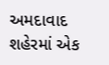અમદાવાદ શહેરમાં એક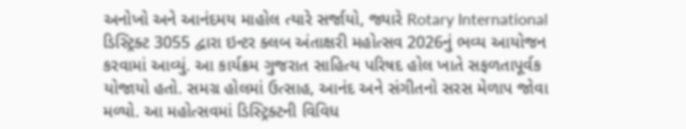અનોખો અને આનંદમય માહોલ ત્યારે સર્જાયો, જ્યારે Rotary International ડિસ્ટ્રિક્ટ 3055 દ્વારા ઇન્ટર ક્લબ અંતાક્ષરી મહોત્સવ 2026નું ભવ્ય આયોજન કરવામાં આવ્યું. આ કાર્યક્રમ ગુજરાત સાહિત્ય પરિષદ હોલ ખાતે સફળતાપૂર્વક યોજાયો હતો. સમગ્ર હોલમાં ઉત્સાહ, આનંદ અને સંગીતનો સરસ મેળાપ જોવા મળ્યો. આ મહોત્સવમાં ડિસ્ટ્રિક્ટની વિવિધ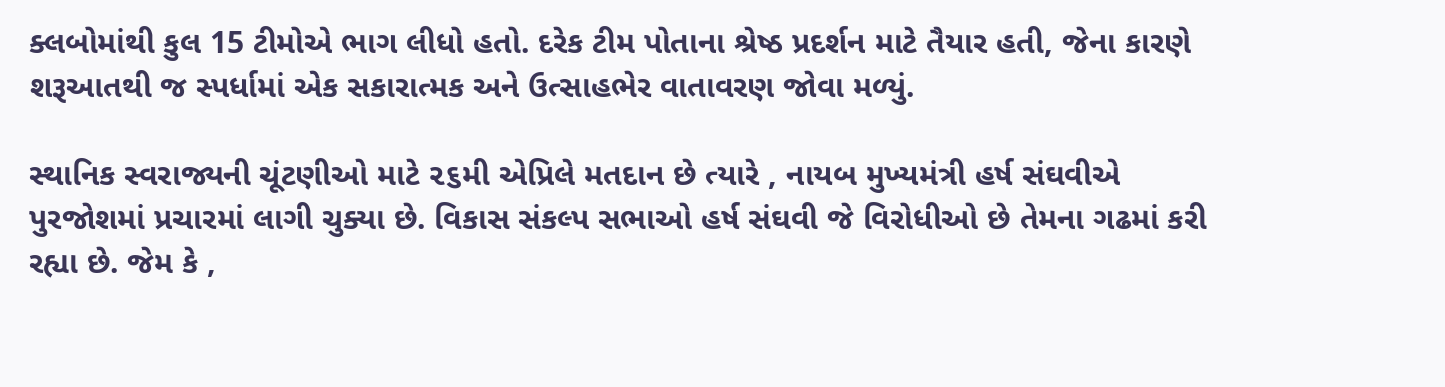ક્લબોમાંથી કુલ 15 ટીમોએ ભાગ લીધો હતો. દરેક ટીમ પોતાના શ્રેષ્ઠ પ્રદર્શન માટે તૈયાર હતી, જેના કારણે શરૂઆતથી જ સ્પર્ધામાં એક સકારાત્મક અને ઉત્સાહભેર વાતાવરણ જોવા મળ્યું.

સ્થાનિક સ્વરાજ્યની ચૂંટણીઓ માટે ૨૬મી એપ્રિલે મતદાન છે ત્યારે , નાયબ મુખ્યમંત્રી હર્ષ સંઘવીએ પુરજોશમાં પ્રચારમાં લાગી ચુક્યા છે. વિકાસ સંકલ્પ સભાઓ હર્ષ સંઘવી જે વિરોધીઓ છે તેમના ગઢમાં કરી રહ્યા છે. જેમ કે ,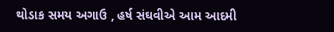થોડાક સમય અગાઉ , હર્ષ સંઘવીએ આમ આદમી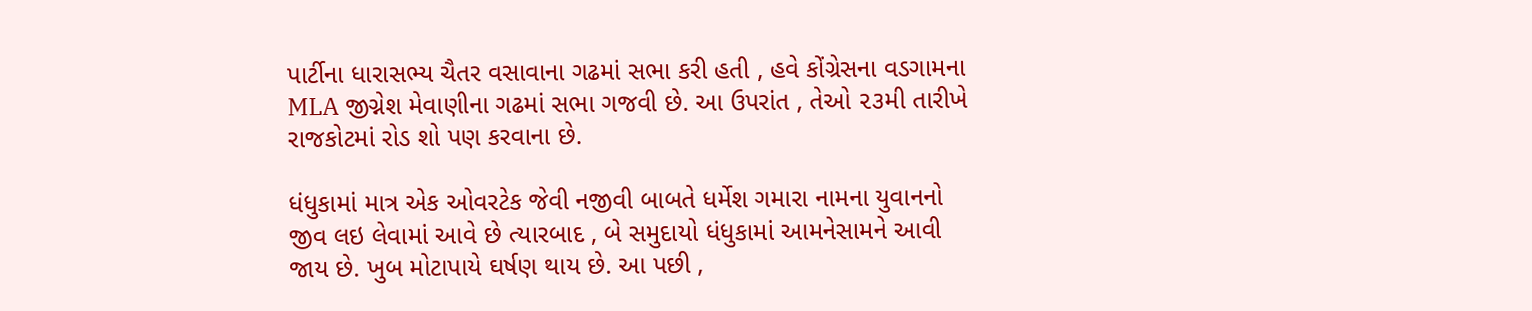પાર્ટીના ધારાસભ્ય ચૈતર વસાવાના ગઢમાં સભા કરી હતી , હવે કોંગ્રેસના વડગામના MLA જીગ્નેશ મેવાણીના ગઢમાં સભા ગજવી છે. આ ઉપરાંત , તેઓ ૨૩મી તારીખે રાજકોટમાં રોડ શો પણ કરવાના છે.

ધંધુકામાં માત્ર એક ઓવરટેક જેવી નજીવી બાબતે ધર્મેશ ગમારા નામના યુવાનનો જીવ લઇ લેવામાં આવે છે ત્યારબાદ , બે સમુદાયો ધંધુકામાં આમનેસામને આવી જાય છે. ખુબ મોટાપાયે ઘર્ષણ થાય છે. આ પછી ,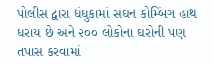પોલીસ દ્વારા ધંધુકામાં સઘન કોમ્બિંગ હાથ ધરાય છે અને ૨૦૦ લોકોના ઘરોની પણ તપાસ કરવામાં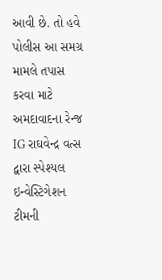આવી છે. તો હવે પોલીસ આ સમગ્ર મામલે તપાસ કરવા માટે અમદાવાદના રેન્જ IG રાઘવેન્દ્ર વત્સ દ્વારા સ્પેશ્યલ ઇન્વેસ્ટિગેશન ટીમની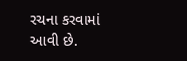રચના કરવામાં આવી છે.